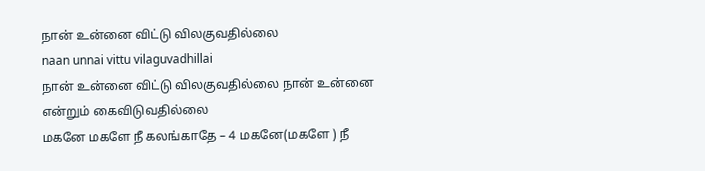நான் உன்னை விட்டு விலகுவதில்லை
naan unnai vittu vilaguvadhillai
நான் உன்னை விட்டு விலகுவதில்லை நான் உன்னை என்றும் கைவிடுவதில்லை
மகனே மகளே நீ கலங்காதே – 4 மகனே(மகளே ) நீ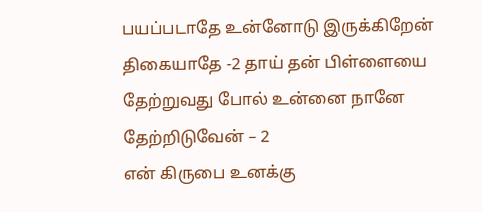பயப்படாதே உன்னோடு இருக்கிறேன் திகையாதே -2 தாய் தன் பிள்ளையை தேற்றுவது போல் உன்னை நானே தேற்றிடுவேன் – 2
என் கிருபை உனக்கு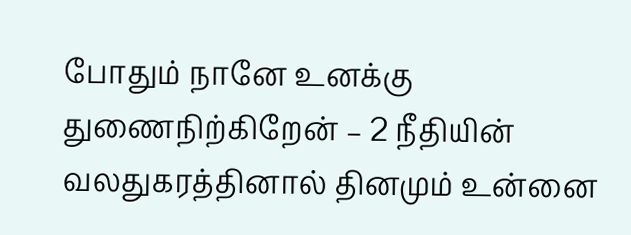போதும் நானே உனக்கு துணைநிற்கிறேன் – 2 நீதியின் வலதுகரத்தினால் தினமும் உன்னை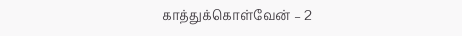காத்துக்கொள்வேன் – 2